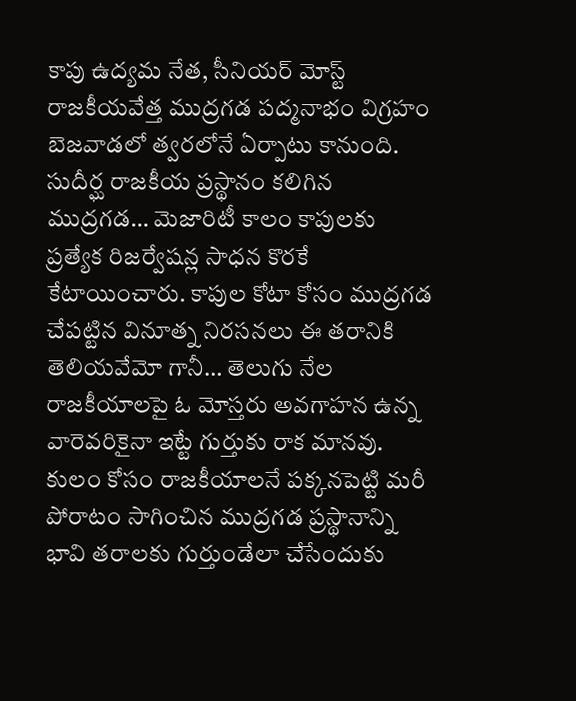కాపు ఉద్యమ నేత, సీనియర్ మోస్ట్ రాజకీయవేత్త ముద్రగడ పద్మనాభం విగ్రహం బెజవాడలో త్వరలోనే ఏర్పాటు కానుంది. సుదీర్ఘ రాజకీయ ప్రస్థానం కలిగిన ముద్రగడ… మెజారిటీ కాలం కాపులకు ప్రత్యేక రిజర్వేషన్ల సాధన కొరకే కేటాయించారు. కాపుల కోటా కోసం ముద్రగడ చేపట్టిన వినూత్న నిరసనలు ఈ తరానికి తెలియవేమో గానీ… తెలుగు నేల రాజకీయాలపై ఓ మోస్తరు అవగాహన ఉన్న వారెవరికైనా ఇట్టే గుర్తుకు రాక మానవు. కులం కోసం రాజకీయాలనే పక్కనపెట్టి మరీ పోరాటం సాగించిన ముద్రగడ ప్రస్థానాన్ని భావి తరాలకు గుర్తుండేలా చేసేందుకు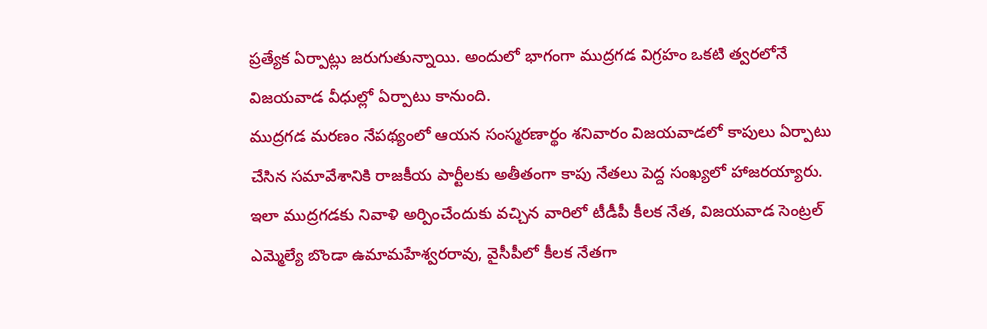ప్రత్యేక ఏర్పాట్లు జరుగుతున్నాయి. అందులో భాగంగా ముద్రగడ విగ్రహం ఒకటి త్వరలోనే విజయవాడ వీధుల్లో ఏర్పాటు కానుంది.
ముద్రగడ మరణం నేపథ్యంలో ఆయన సంస్మరణార్థం శనివారం విజయవాడలో కాపులు ఏర్పాటు చేసిన సమావేశానికి రాజకీయ పార్టీలకు అతీతంగా కాపు నేతలు పెద్ద సంఖ్యలో హాజరయ్యారు. ఇలా ముద్రగడకు నివాళి అర్పించేందుకు వచ్చిన వారిలో టీడీపీ కీలక నేత, విజయవాడ సెంట్రల్ ఎమ్మెల్యే బొండా ఉమామహేశ్వరరావు, వైసీపీలో కీలక నేతగా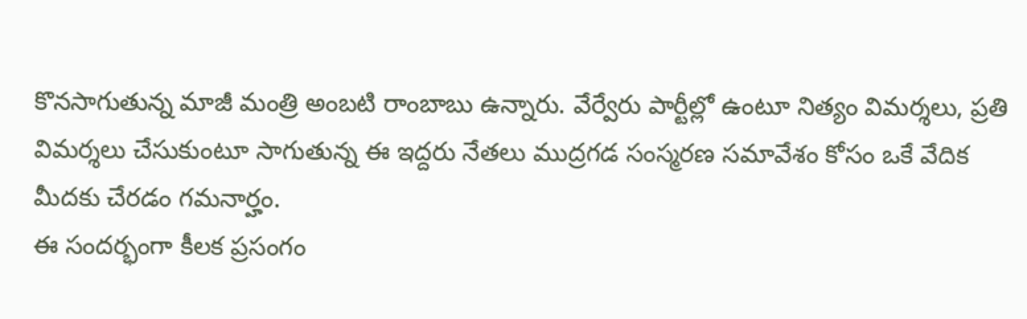కొనసాగుతున్న మాజీ మంత్రి అంబటి రాంబాబు ఉన్నారు. వేర్వేరు పార్టీల్లో ఉంటూ నిత్యం విమర్శలు, ప్రతి విమర్శలు చేసుకుంటూ సాగుతున్న ఈ ఇద్దరు నేతలు ముద్రగడ సంస్మరణ సమావేశం కోసం ఒకే వేదిక మీదకు చేరడం గమనార్హం.
ఈ సందర్భంగా కీలక ప్రసంగం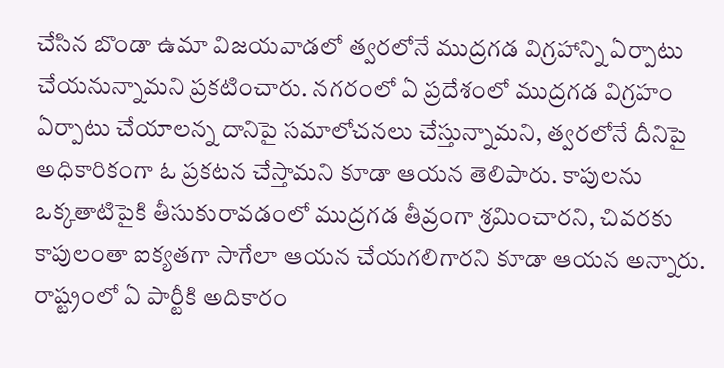చేసిన బొండా ఉమా విజయవాడలో త్వరలోనే ముద్రగడ విగ్రహాన్ని ఏర్పాటు చేయనున్నామని ప్రకటించారు. నగరంలో ఏ ప్రదేశంలో ముద్రగడ విగ్రహం ఏర్పాటు చేయాలన్న దానిపై సమాలోచనలు చేస్తున్నామని, త్వరలోనే దీనిపై అధికారికంగా ఓ ప్రకటన చేస్తామని కూడా ఆయన తెలిపారు. కాపులను ఒక్కతాటిపైకి తీసుకురావడంలో ముద్రగడ తీవ్రంగా శ్రమించారని, చివరకు కాపులంతా ఐక్యతగా సాగేలా ఆయన చేయగలిగారని కూడా ఆయన అన్నారు. రాష్ట్రంలో ఏ పార్టీకి అదికారం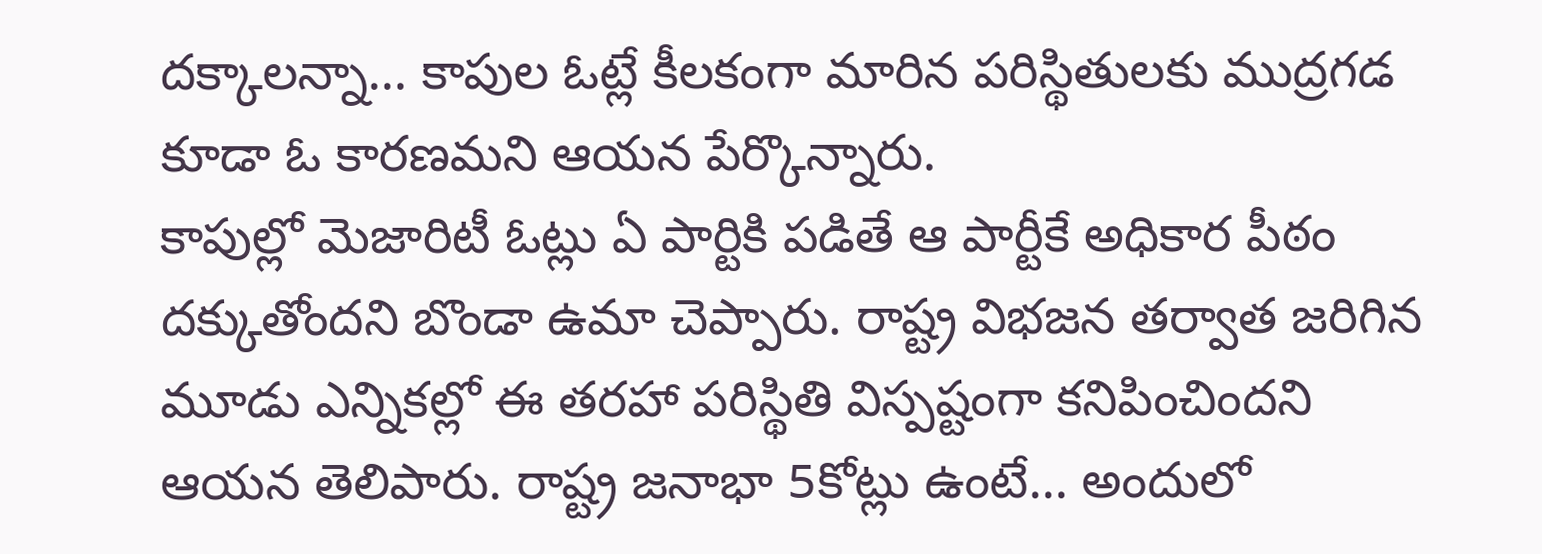దక్కాలన్నా… కాపుల ఓట్లే కీలకంగా మారిన పరిస్థితులకు ముద్రగడ కూడా ఓ కారణమని ఆయన పేర్కొన్నారు.
కాపుల్లో మెజారిటీ ఓట్లు ఏ పార్టికి పడితే ఆ పార్టీకే అధికార పీఠం దక్కుతోందని బొండా ఉమా చెప్పారు. రాష్ట్ర విభజన తర్వాత జరిగిన మూడు ఎన్నికల్లో ఈ తరహా పరిస్థితి విస్పష్టంగా కనిపించిందని ఆయన తెలిపారు. రాష్ట్ర జనాభా 5కోట్లు ఉంటే… అందులో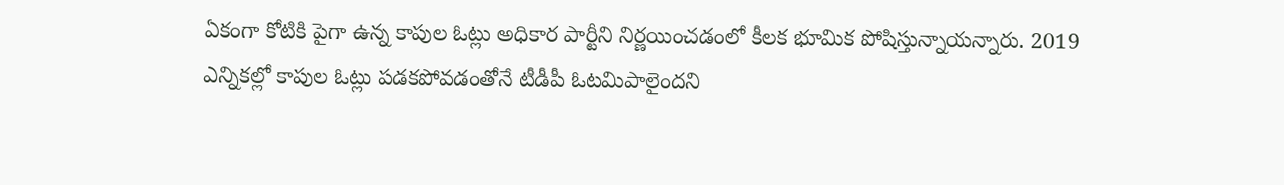ఏకంగా కోటికి పైగా ఉన్న కాపుల ఓట్లు అధికార పార్టీని నిర్ణయించడంలో కీలక భూమిక పోషిస్తున్నాయన్నారు. 2019 ఎన్నికల్లో కాపుల ఓట్లు పడకపోవడంతోనే టీడీపీ ఓటమిపాలైందని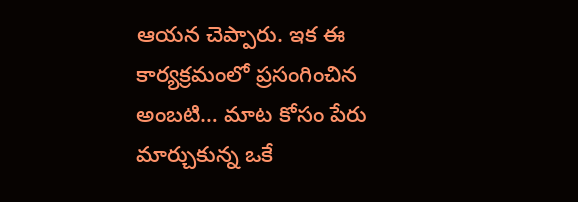ఆయన చెప్పారు. ఇక ఈ కార్యక్రమంలో ప్రసంగించిన అంబటి… మాట కోసం పేరు మార్చుకున్న ఒకే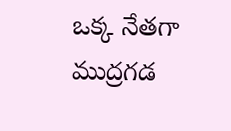ఒక్క నేతగా ముద్రగడ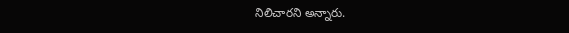నిలిచారని అన్నారు.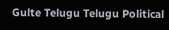Gulte Telugu Telugu Political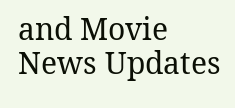and Movie News Updates